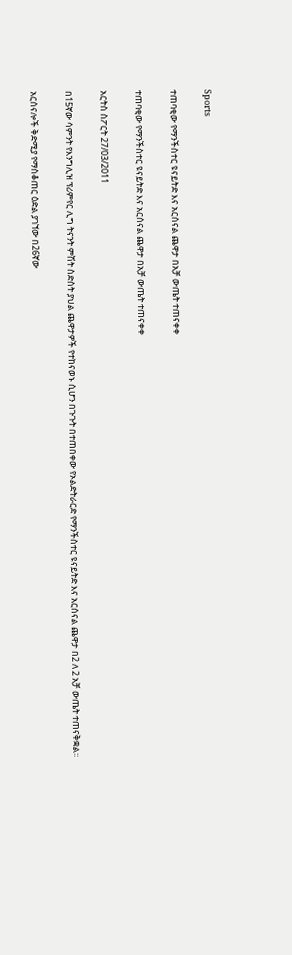Sports

ተጠባቂው የማንችስተር ዩናይትድ እና አርሰናል ጨዋታ በአቻ ውጤት ተጠናቀቀ

ተጠባቂው የማንችስተር ዩናይትድ እና አርሰናል ጨዋታ በአቻ ውጤት ተጠናቀቀ

አርትስ ስፖርት 27/03/2011

በ15ኛው ሳምንት የእንግሊዝ ፕሪምየር ሊግ ትናንት ምሽት ስድስት ያህል ጨዋታዎች የተከናወኑ ሲሆን በጉጉት በተጠበቀው የኦልድትራርድ የማንችስተር ዩናይትድ እና አርሰናል ጨዋታ በ2 ለ 2 አቻ ውጤት ተጠናቅቋል፡፡

አርሰናሎች ቅድሚያ የማስቆጠር ዕድል ያገኘው በ26ኛው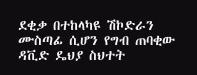ደቂቃ በተከላካዩ ሽኮድራን ሙስጣፊ ሲሆን የግብ ጠባቂው ዳቪድ ዴህያ ስህተት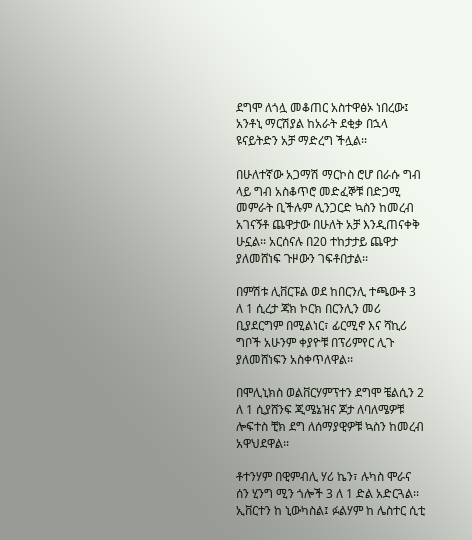ደግሞ ለጎሏ መቆጠር አስተዋፅኦ ነበረው፤ አንቶኒ ማርሽያል ከአራት ደቂቃ በኋላ ዩናይትድን አቻ ማድረግ ችሏል፡፡

በሁለተኛው አጋማሽ ማርኮስ ሮሆ በራሱ ግብ ላይ ግብ አስቆጥሮ መድፈኞቹ በድጋሚ መምራት ቢችሉም ሊንጋርድ ኳስን ከመረብ አገናኝቶ ጨዋታው በሁለት አቻ እንዲጠናቀቅ ሁኗል፡፡ አርሰናሉ በ20 ተከታታይ ጨዋታ ያለመሸነፍ ጉዞውን ገፍቶበታል፡፡

በምሽቱ ሊቨርፑል ወደ ከበርንሊ ተጫውቶ 3 ለ 1 ሲረታ ጃክ ኮርክ በርንሊን መሪ ቢያደርግም በሚልነር፣ ፊርሚኖ እና ሻኪሪ ግቦች አሁንም ቀያዮቹ በፕሪምየር ሊጉ ያለመሸነፍን አስቀጥለዋል፡፡

በሞሊኒክስ ወልቨርሃምፕተን ደግሞ ቼልሲን 2 ለ 1 ሲያሸንፍ ጂሜኔዝና ጆታ ለባለሜዎቹ ሎፍተስ ቺክ ደግ ለሰማያዊዎቹ ኳስን ከመረብ አዋህደዋል፡፡

ቶተንሃም በዊምብሊ ሃሪ ኬን፣ ሉካስ ሞራና ሰን ሂንግ ሚን ጎሎች 3 ለ 1 ድል አድርጓል፡፡ ኢቨርተን ከ ኒውካስል፤ ፉልሃም ከ ሌስተር ሲቲ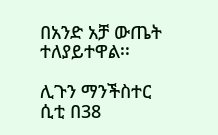በአንድ አቻ ውጤት ተለያይተዋል፡፡

ሊጉን ማንችስተር ሲቲ በ38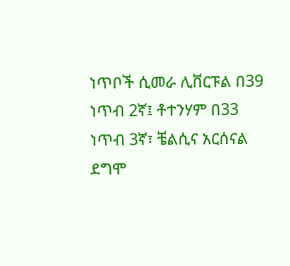ነጥቦች ሲመራ ሊቨርፑል በ39 ነጥብ 2ኛ፤ ቶተንሃም በ33 ነጥብ 3ኛ፣ ቼልሲና አርሰናል ደግሞ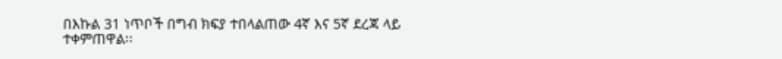በእኩል 31 ነጥቦች በግብ ክፍያ ተበላልጠው 4ኛ እና 5ኛ ደረጃ ላይ ተቀምጠዋል፡፡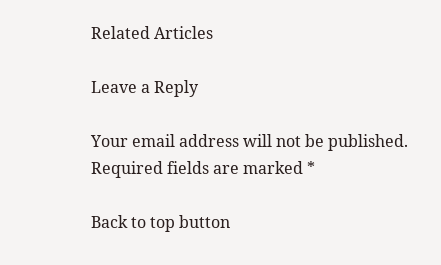Related Articles

Leave a Reply

Your email address will not be published. Required fields are marked *

Back to top button